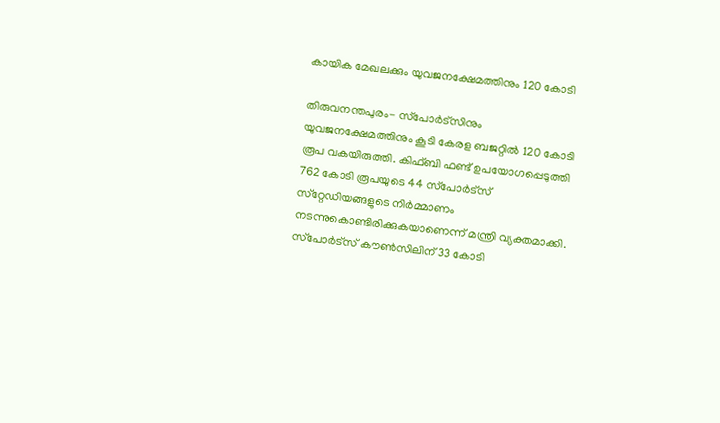കായിക മേഖലക്കും യുവജനക്ഷേമത്തിനും 120 കോടി

തിരുവനന്തപുരം- സ്‌പോർട്‌സിനും യുവജനക്ഷേമത്തിനും കൂടി കേരള ബജറ്റിൽ 120 കോടി രൂപ വകയിരുത്തി. കിഫ്ബി ഫണ്ട് ഉപയോഗപ്പെടുത്തി 762 കോടി രൂപയുടെ 44 സ്‌പോർട്‌സ് സ്‌റ്റേഡിയങ്ങളുടെ നിർമ്മാണം നടന്നുകൊണ്ടിരിക്കുകയാണെന്ന് മന്ത്രി വ്യക്തമാക്കി. സ്‌പോർട്‌സ് കൗൺസിലിന് 33 കോടി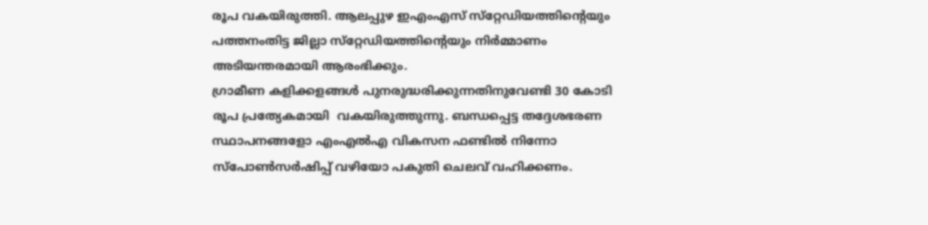രൂപ വകയിരുത്തി. ആലപ്പുഴ ഇഎംഎസ് സ്‌റ്റേഡിയത്തിന്റെയും പത്തനംതിട്ട ജില്ലാ സ്‌റ്റേഡിയത്തിന്റെയും നിർമ്മാണം അടിയന്തരമായി ആരംഭിക്കും.
ഗ്രാമീണ കളിക്കളങ്ങൾ പുനരുദ്ധരിക്കുന്നതിനുവേണ്ടി 30 കോടി രൂപ പ്രത്യേകമായി  വകയിരുത്തുന്നു. ബന്ധപ്പെട്ട തദ്ദേശഭരണ സ്ഥാപനങ്ങളോ എംഎൽഎ വികസന ഫണ്ടിൽ നിന്നോ സ്‌പോൺസർഷിപ്പ് വഴിയോ പകുതി ചെലവ് വഹിക്കണം.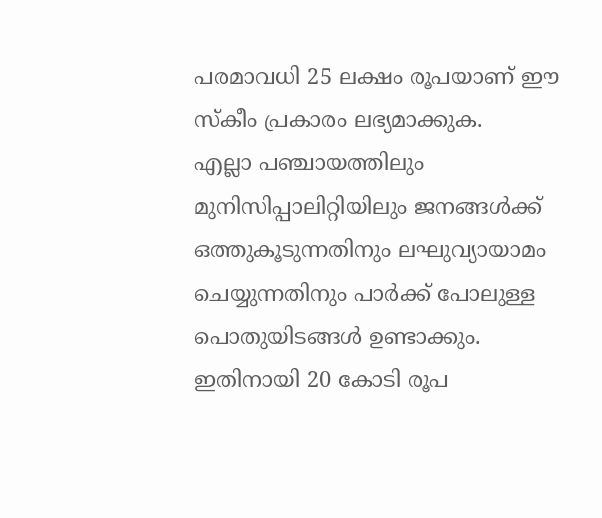പരമാവധി 25 ലക്ഷം രൂപയാണ് ഈ സ്‌കീം പ്രകാരം ലഭ്യമാക്കുക.
എല്ലാ പഞ്ചായത്തിലും മുനിസിപ്പാലിറ്റിയിലും ജനങ്ങൾക്ക് ഒത്തുകൂടുന്നതിനും ലഘുവ്യായാമം ചെയ്യുന്നതിനും പാർക്ക് പോലുള്ള പൊതുയിടങ്ങൾ ഉണ്ടാക്കും. ഇതിനായി 20 കോടി രൂപ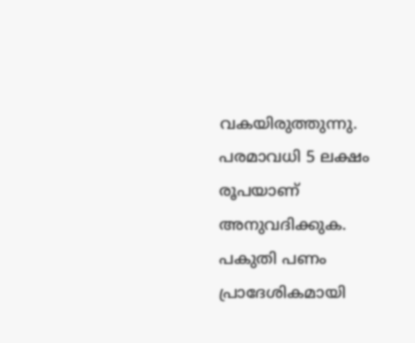വകയിരുത്തുന്നു. പരമാവധി 5 ലക്ഷം രൂപയാണ് അനുവദിക്കുക. പകുതി പണം പ്രാദേശികമായി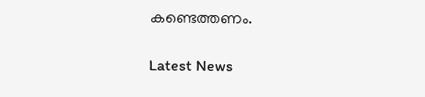കണ്ടെത്തണം.

Latest News